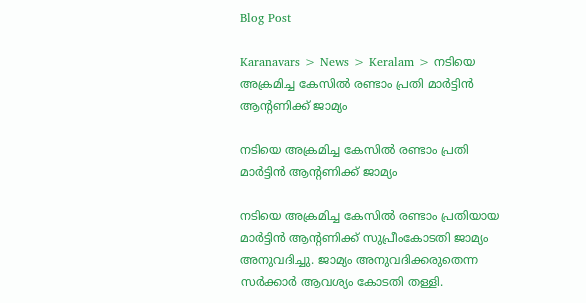Blog Post

Karanavars > News > Keralam > നടിയെ അക്രമിച്ച കേസില്‍ രണ്ടാം പ്രതി മാര്‍ട്ടിന്‍ ആന്റണിക്ക് ജാമ്യം

നടിയെ അക്രമിച്ച കേസില്‍ രണ്ടാം പ്രതി മാര്‍ട്ടിന്‍ ആന്റണിക്ക് ജാമ്യം

നടിയെ അക്രമിച്ച കേസില്‍ രണ്ടാം പ്രതിയായ മാര്‍ട്ടിന്‍ ആന്റണിക്ക് സുപ്രീംകോടതി ജാമ്യം അനുവദിച്ചു. ജാമ്യം അനുവദിക്കരുതെന്ന സര്‍ക്കാര്‍ ആവശ്യം കോടതി തള്ളി.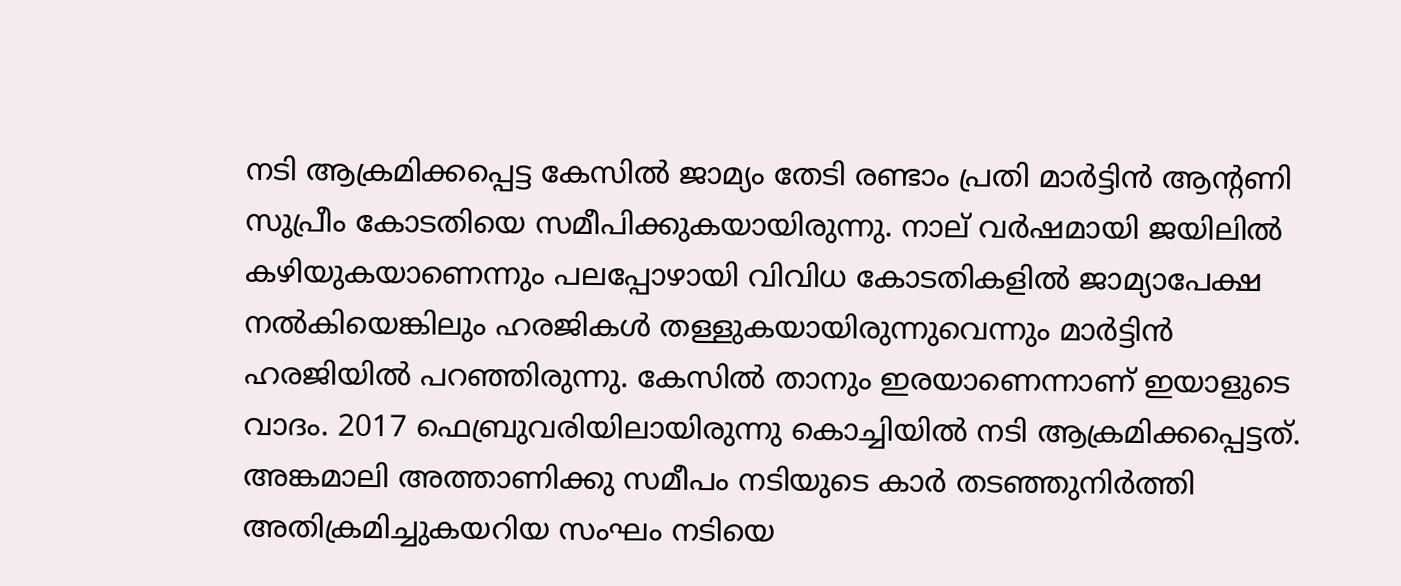നടി ആക്രമിക്കപ്പെട്ട കേസില്‍ ജാമ്യം തേടി രണ്ടാം പ്രതി മാര്‍ട്ടിന്‍ ആന്റണി സുപ്രീം കോടതിയെ സമീപിക്കുകയായിരുന്നു. നാല് വര്‍ഷമായി ജയിലില്‍ കഴിയുകയാണെന്നും പലപ്പോഴായി വിവിധ കോടതികളില്‍ ജാമ്യാപേക്ഷ നല്‍കിയെങ്കിലും ഹരജികള്‍ തള്ളുകയായിരുന്നുവെന്നും മാര്‍ട്ടിന്‍ ഹരജിയില്‍ പറഞ്ഞിരുന്നു. കേസില്‍ താനും ഇരയാണെന്നാണ് ഇയാളുടെ വാദം. 2017 ഫെബ്രുവരിയിലായിരുന്നു കൊച്ചിയില്‍ നടി ആക്രമിക്കപ്പെട്ടത്. അങ്കമാലി അത്താണിക്കു സമീപം നടിയുടെ കാര്‍ തടഞ്ഞുനിര്‍ത്തി അതിക്രമിച്ചുകയറിയ സംഘം നടിയെ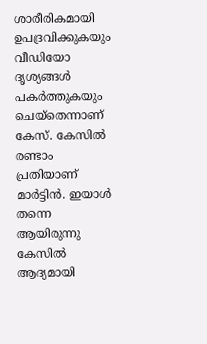ശാരീരികമായി ഉപദ്രവിക്കുകയും വീഡിയോ ദൃശ്യങ്ങള്‍ പകര്‍ത്തുകയും ചെയ്തെന്നാണ് കേസ്. കേസില്‍ രണ്ടാം പ്രതിയാണ് മാര്‍ട്ടിന്‍. ഇയാള്‍ തന്നെ ആയിരുന്നു കേസില്‍ ആദ്യമായി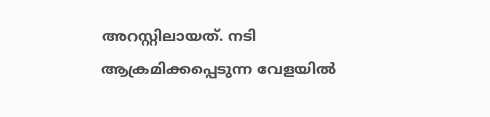അറസ്റ്റിലായത്. നടി ആക്രമിക്കപ്പെടുന്ന വേളയില്‍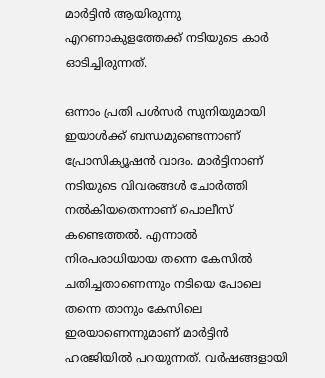മാര്‍ട്ടിന്‍ ആയിരുന്നു എറണാകുളത്തേക്ക് നടിയുടെ കാര്‍ ഓടിച്ചിരുന്നത്.

ഒന്നാം പ്രതി പള്‍സര്‍ സുനിയുമായി ഇയാള്‍ക്ക് ബന്ധമുണ്ടെന്നാണ് പ്രോസിക്യൂഷന്‍ വാദം. മാര്‍ട്ടിനാണ് നടിയുടെ വിവരങ്ങള്‍ ചോര്‍ത്തി നല്‍കിയതെന്നാണ് പൊലീസ് കണ്ടെത്തല്‍. എന്നാല്‍ നിരപരാധിയായ തന്നെ കേസില്‍ ചതിച്ചതാണെന്നും നടിയെ പോലെ തന്നെ താനും കേസിലെ ഇരയാണെന്നുമാണ് മാര്‍ട്ടിന്‍ ഹരജിയില്‍ പറയുന്നത്. വര്‍ഷങ്ങളായി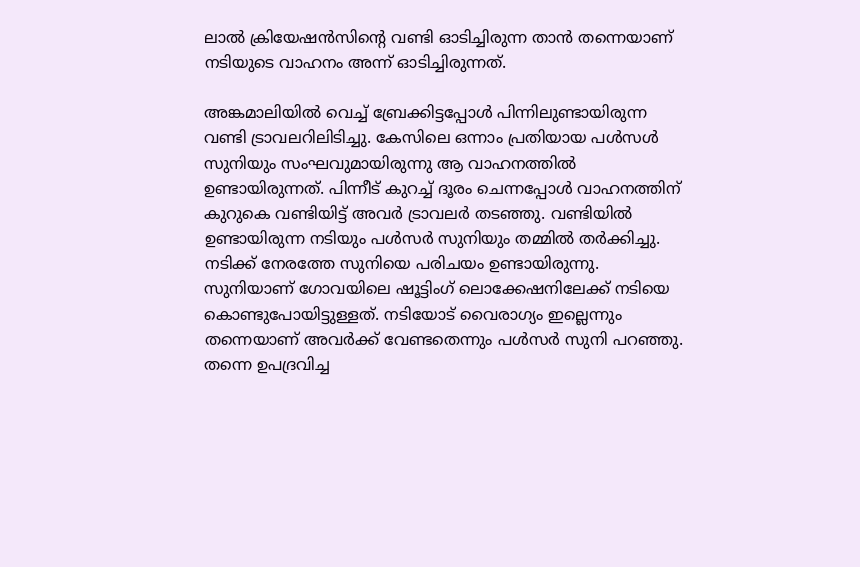ലാല്‍ ക്രിയേഷന്‍സിന്റെ വണ്ടി ഓടിച്ചിരുന്ന താന്‍ തന്നെയാണ് നടിയുടെ വാഹനം അന്ന് ഓടിച്ചിരുന്നത്.

അങ്കമാലിയില്‍ വെച്ച്‌ ബ്രേക്കിട്ടപ്പോള്‍ പിന്നിലുണ്ടായിരുന്ന വണ്ടി ട്രാവലറിലിടിച്ചു. കേസിലെ ഒന്നാം പ്രതിയായ പള്‍സള്‍ സുനിയും സംഘവുമായിരുന്നു ആ വാഹനത്തില്‍ ഉണ്ടായിരുന്നത്. പിന്നീട് കുറച്ച്‌ ദൂരം ചെന്നപ്പോള്‍ വാഹനത്തിന് കുറുകെ വണ്ടിയിട്ട് അവര്‍ ട്രാവലര്‍ തടഞ്ഞു. വണ്ടിയില്‍ ഉണ്ടായിരുന്ന നടിയും പള്‍സര്‍ സുനിയും തമ്മില്‍ തര്‍ക്കിച്ചു. നടിക്ക് നേരത്തേ സുനിയെ പരിചയം ഉണ്ടായിരുന്നു. സുനിയാണ് ഗോവയിലെ ഷൂട്ടിംഗ് ലൊക്കേഷനിലേക്ക് നടിയെ കൊണ്ടുപോയിട്ടുള്ളത്. നടിയോട് വൈരാഗ്യം ഇല്ലെന്നും തന്നെയാണ് അവര്‍ക്ക് വേണ്ടതെന്നും പള്‍സര്‍ സുനി പറഞ്ഞു. തന്നെ ഉപദ്രവിച്ച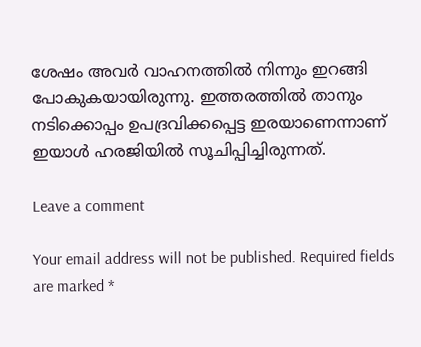ശേഷം അവര്‍ വാഹനത്തില്‍ നിന്നും ഇറങ്ങി പോകുകയായിരുന്നു. ഇത്തരത്തില്‍ താനും നടിക്കൊപ്പം ഉപദ്രവിക്കപ്പെട്ട ഇരയാണെന്നാണ് ഇയാള്‍ ഹരജിയില്‍ സൂചിപ്പിച്ചിരുന്നത്.

Leave a comment

Your email address will not be published. Required fields are marked *